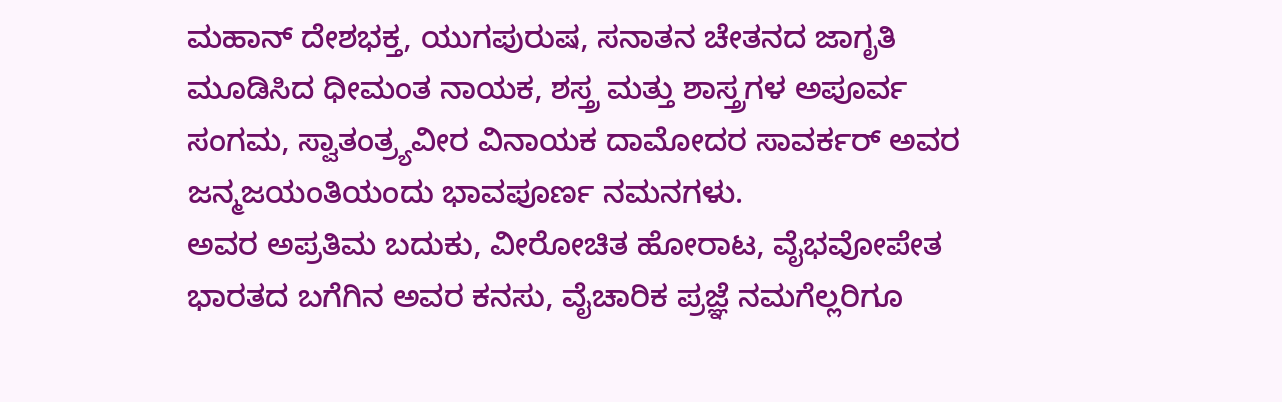ಮಹಾನ್ ದೇಶಭಕ್ತ, ಯುಗಪುರುಷ, ಸನಾತನ ಚೇತನದ ಜಾಗೃತಿ ಮೂಡಿಸಿದ ಧೀಮಂತ ನಾಯಕ, ಶಸ್ತ್ರ ಮತ್ತು ಶಾಸ್ತ್ರಗಳ ಅಪೂರ್ವ ಸಂಗಮ, ಸ್ವಾತಂತ್ರ್ಯವೀರ ವಿನಾಯಕ ದಾಮೋದರ ಸಾವರ್ಕರ್ ಅವರ ಜನ್ಮಜಯಂತಿಯಂದು ಭಾವಪೂರ್ಣ ನಮನಗಳು.
ಅವರ ಅಪ್ರತಿಮ ಬದುಕು, ವೀರೋಚಿತ ಹೋರಾಟ, ವೈಭವೋಪೇತ ಭಾರತದ ಬಗೆಗಿನ ಅವರ ಕನಸು, ವೈಚಾರಿಕ ಪ್ರಜ್ಞೆ ನಮಗೆಲ್ಲರಿಗೂ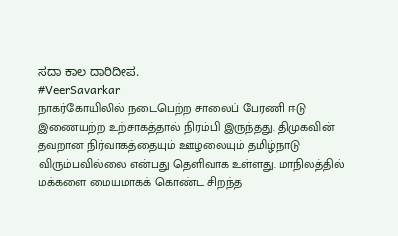ಸದಾ ಕಾಲ ದಾರಿದೀಪ.
#VeerSavarkar
நாகர்கோயிலில் நடைபெற்ற சாலைப் பேரணி ஈடு இணையற்ற உற்சாகத்தால் நிரம்பி இருந்தது. திமுகவின் தவறான நிர்வாகத்தையும் ஊழலையும் தமிழ்நாடு விரும்பவில்லை என்பது தெளிவாக உள்ளது. மாநிலத்தில் மக்களை மையமாகக் கொண்ட சிறந்த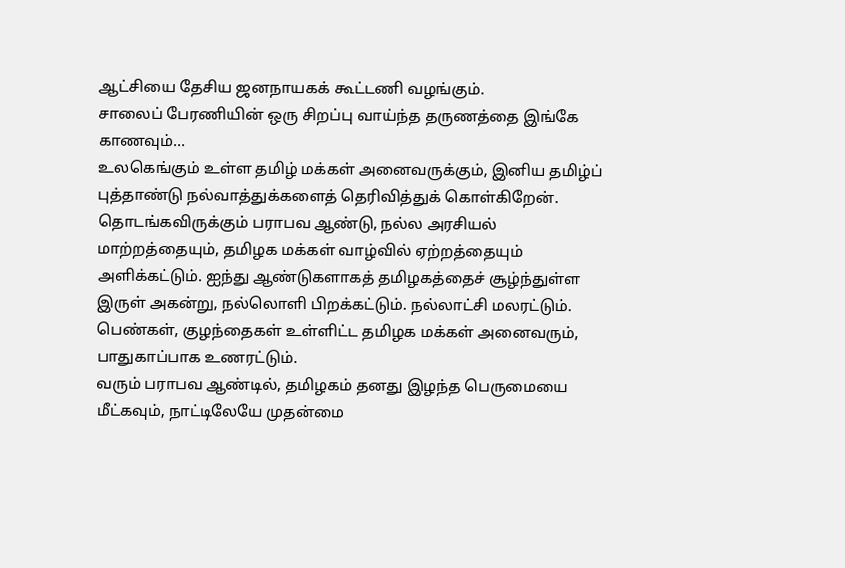ஆட்சியை தேசிய ஜனநாயகக் கூட்டணி வழங்கும்.
சாலைப் பேரணியின் ஒரு சிறப்பு வாய்ந்த தருணத்தை இங்கே காணவும்...
உலகெங்கும் உள்ள தமிழ் மக்கள் அனைவருக்கும், இனிய தமிழ்ப் புத்தாண்டு நல்வாத்துக்களைத் தெரிவித்துக் கொள்கிறேன்.
தொடங்கவிருக்கும் பராபவ ஆண்டு, நல்ல அரசியல் மாற்றத்தையும், தமிழக மக்கள் வாழ்வில் ஏற்றத்தையும் அளிக்கட்டும். ஐந்து ஆண்டுகளாகத் தமிழகத்தைச் சூழ்ந்துள்ள இருள் அகன்று, நல்லொளி பிறக்கட்டும். நல்லாட்சி மலரட்டும். பெண்கள், குழந்தைகள் உள்ளிட்ட தமிழக மக்கள் அனைவரும், பாதுகாப்பாக உணரட்டும்.
வரும் பராபவ ஆண்டில், தமிழகம் தனது இழந்த பெருமையை மீட்கவும், நாட்டிலேயே முதன்மை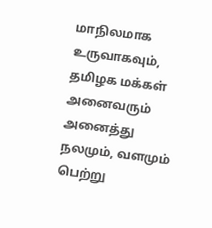மாநிலமாக உருவாகவும், தமிழக மக்கள் அனைவரும் அனைத்து நலமும், வளமும் பெற்று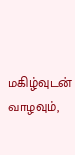மகிழ்வுடன் வாழவும்,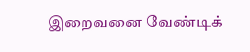இறைவனை வேண்டிக்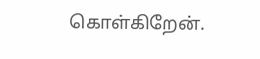கொள்கிறேன்.